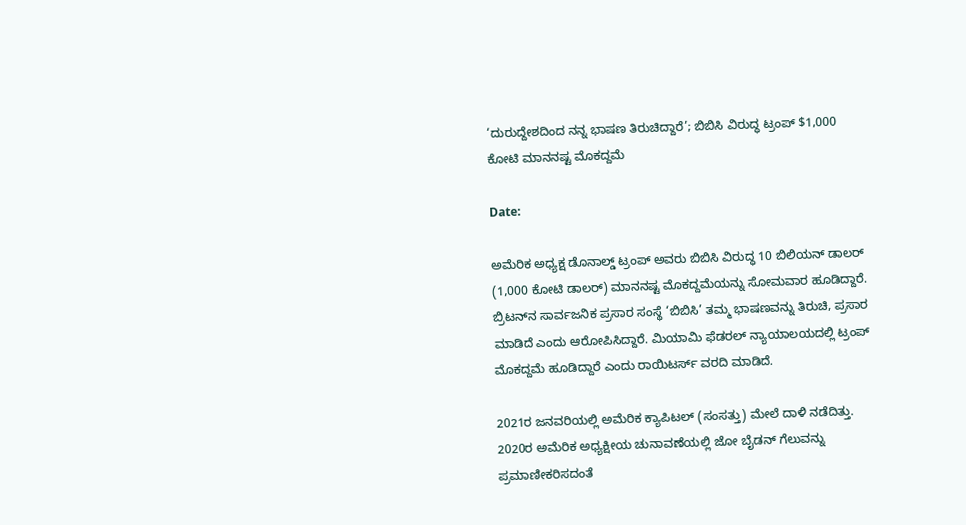‘ದುರುದ್ದೇಶದಿಂದ ನನ್ನ ಭಾಷಣ ತಿರುಚಿದ್ದಾರೆ’; ಬಿಬಿಸಿ ವಿರುದ್ಧ ಟ್ರಂಪ್ $1,000 ಕೋಟಿ ಮಾನನಷ್ಟ ಮೊಕದ್ದಮೆ

Date:

ಅಮೆರಿಕ ಅಧ್ಯಕ್ಷ ಡೊನಾಲ್ಡ್ ಟ್ರಂಪ್ ಅವರು ಬಿಬಿಸಿ ವಿರುದ್ಧ 10 ಬಿಲಿಯನ್ ಡಾಲರ್ (1,000 ಕೋಟಿ ಡಾಲರ್) ಮಾನನಷ್ಟ ಮೊಕದ್ದಮೆಯನ್ನು ಸೋಮವಾರ ಹೂಡಿದ್ದಾರೆ. ಬ್ರಿಟನ್‌ನ ಸಾರ್ವಜನಿಕ ಪ್ರಸಾರ ಸಂಸ್ಥೆ ‘ಬಿಬಿಸಿ’ ತಮ್ಮ ಭಾಷಣವನ್ನು ತಿರುಚಿ, ಪ್ರಸಾರ ಮಾಡಿದೆ ಎಂದು ಆರೋಪಿಸಿದ್ದಾರೆ. ಮಿಯಾಮಿ ಫೆಡರಲ್ ನ್ಯಾಯಾಲಯದಲ್ಲಿ ಟ್ರಂಪ್ ಮೊಕದ್ದಮೆ ಹೂಡಿದ್ದಾರೆ ಎಂದು ರಾಯಿಟರ್ಸ್‌ ವರದಿ ಮಾಡಿದೆ.

2021ರ ಜನವರಿಯಲ್ಲಿ ಅಮೆರಿಕ ಕ್ಯಾಪಿಟಲ್ (ಸಂಸತ್ತು) ಮೇಲೆ ದಾಳಿ ನಡೆದಿತ್ತು. 2020ರ ಅಮೆರಿಕ ಅಧ್ಯಕ್ಷೀಯ ಚುನಾವಣೆಯಲ್ಲಿ ಜೋ ಬೈಡನ್ ಗೆಲುವನ್ನು ಪ್ರಮಾಣೀಕರಿಸದಂತೆ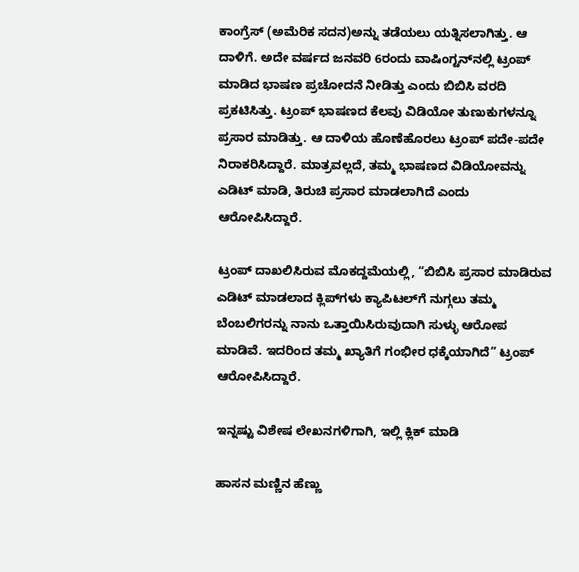ಕಾಂಗ್ರೆಸ್‌ (ಅಮೆರಿಕ ಸದನ)ಅನ್ನು ತಡೆಯಲು ಯತ್ನಿಸಲಾಗಿತ್ತು. ಆ ದಾಳಿಗೆ. ಅದೇ ವರ್ಷದ ಜನವರಿ 6ರಂದು ವಾಷಿಂಗ್ಟನ್‌ನಲ್ಲಿ ಟ್ರಂಪ್ ಮಾಡಿದ ಭಾಷಣ ಪ್ರಚೋದನೆ ನೀಡಿತ್ತು ಎಂದು ಬಿಬಿಸಿ ವರದಿ ಪ್ರಕಟಿಸಿತ್ತು. ಟ್ರಂಪ್ ಭಾಷಣದ ಕೆಲವು ವಿಡಿಯೋ ತುಣುಕುಗಳನ್ನೂ ಪ್ರಸಾರ ಮಾಡಿತ್ತು. ಆ ದಾಳಿಯ ಹೊಣೆಹೊರಲು ಟ್ರಂಪ್ ಪದೇ-ಪದೇ ನಿರಾಕರಿಸಿದ್ದಾರೆ. ಮಾತ್ರವಲ್ಲದೆ, ತಮ್ಮ ಭಾಷಣದ ವಿಡಿಯೋವನ್ನು ಎಡಿಟ್‌ ಮಾಡಿ, ತಿರುಚಿ ಪ್ರಸಾರ ಮಾಡಲಾಗಿದೆ ಎಂದು ಆರೋಪಿಸಿದ್ದಾರೆ.

ಟ್ರಂಪ್ ದಾಖಲಿಸಿರುವ ಮೊಕದ್ದಮೆಯಲ್ಲಿ, “ಬಿಬಿಸಿ ಪ್ರಸಾರ ಮಾಡಿರುವ ಎಡಿಟ್ ಮಾಡಲಾದ ಕ್ಲಿಪ್‌ಗಳು ಕ್ಯಾಪಿಟಲ್‌ಗೆ ನುಗ್ಗಲು ತಮ್ಮ ಬೆಂಬಲಿಗರನ್ನು ನಾನು ಒತ್ತಾಯಿಸಿರುವುದಾಗಿ ಸುಳ್ಳು ಆರೋಪ ಮಾಡಿವೆ. ಇದರಿಂದ ತಮ್ಮ ಖ್ಯಾತಿಗೆ ಗಂಭೀರ ಧಕ್ಕೆಯಾಗಿದೆ” ಟ್ರಂಪ್ ಆರೋಪಿಸಿದ್ದಾರೆ.

ಇನ್ನಷ್ಟು ವಿಶೇಷ ಲೇಖನಗಳಿಗಾಗಿ, ಇಲ್ಲಿ ಕ್ಲಿಕ್ ಮಾಡಿ

ಹಾಸನ ಮಣ್ಣಿನ ಹೆಣ್ಣು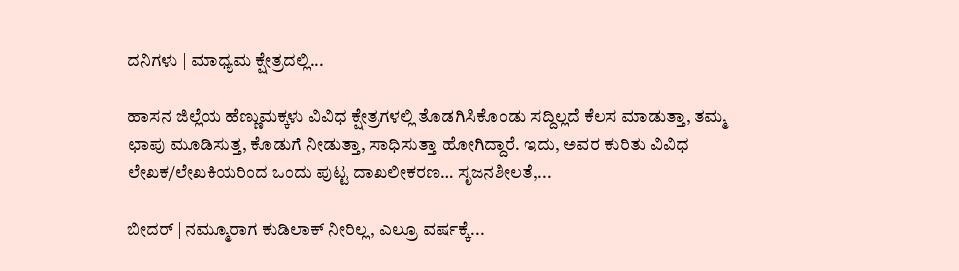ದನಿಗಳು | ಮಾಧ್ಯಮ ಕ್ಷೇತ್ರದಲ್ಲಿ...

ಹಾಸನ ಜಿಲ್ಲೆಯ ಹೆಣ್ಣುಮಕ್ಕಳು ವಿವಿಧ ಕ್ಷೇತ್ರಗಳಲ್ಲಿ ತೊಡಗಿಸಿಕೊಂಡು ಸದ್ದಿಲ್ಲದೆ ಕೆಲಸ ಮಾಡುತ್ತಾ, ತಮ್ಮ ಛಾಪು ಮೂಡಿಸುತ್ತ, ಕೊಡುಗೆ ನೀಡುತ್ತಾ, ಸಾಧಿಸುತ್ತಾ ಹೋಗಿದ್ದಾರೆ. ಇದು, ಅವರ ಕುರಿತು ವಿವಿಧ ಲೇಖಕ/ಲೇಖಕಿಯರಿಂದ ಒಂದು ಪುಟ್ಟ ದಾಖಲೀಕರಣ… ಸೃಜನಶೀಲತೆ,...

ಬೀದರ್ | ನಮ್ಮೂರಾಗ ಕುಡಿಲಾಕ್ ನೀರಿಲ್ಲ, ಎಲ್ರೂ ವರ್ಷಕ್ಕೆ...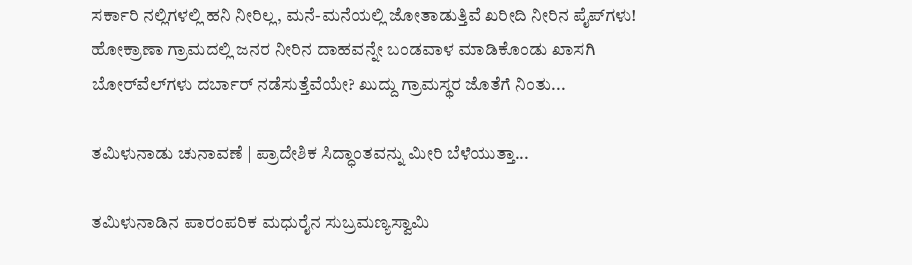ಸರ್ಕಾರಿ ನಲ್ಲಿಗಳಲ್ಲಿ ಹನಿ ನೀರಿಲ್ಲ, ಮನೆ-ಮನೆಯಲ್ಲಿ ಜೋತಾಡುತ್ತಿವೆ ಖರೀದಿ ನೀರಿನ ಪೈಪ್‌ಗಳು! ಹೋಕ್ರಾಣಾ ಗ್ರಾಮದಲ್ಲಿ ಜನರ ನೀರಿನ ದಾಹವನ್ನೇ ಬಂಡವಾಳ ಮಾಡಿಕೊಂಡು ಖಾಸಗಿ ಬೋರ್‌ವೆಲ್‌ಗಳು ದರ್ಬಾರ್‌ ನಡೆಸುತ್ತೆವೆಯೇ? ಖುದ್ದು ಗ್ರಾಮಸ್ಥರ ಜೊತೆಗೆ ನಿಂತು...

ತಮಿಳುನಾಡು ಚುನಾವಣೆ | ಪ್ರಾದೇಶಿಕ ಸಿದ್ಧಾಂತವನ್ನು ಮೀರಿ ಬೆಳೆಯುತ್ತಾ...

ತಮಿಳುನಾಡಿನ ಪಾರಂಪರಿಕ ಮಧುರೈನ ಸುಬ್ರಮಣ್ಯಸ್ವಾಮಿ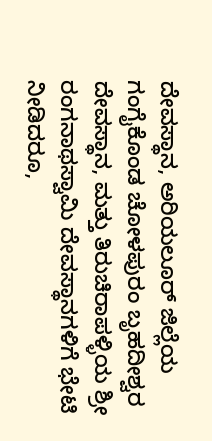ದೇವಸ್ಥಾನ, ಅರಿಯಲೂರ್ ಜಿಲ್ಲೆಯ ಗಂಗೈಕೊಂಡ ಚೋಳಪುರಂ ಬೃಹದೀಶ್ವರ ದೇವಸ್ಥಾನ, ಮತ್ತು ತಿರುಚಿರಾಪಳ್ಳಿಯ ಶ್ರೀ ರಂಗನಾಥಸ್ವಾಮಿ ದೇವಸ್ಥಾನಗಳಿಗೆ ಭೇಟಿ ನೀಡಿದರೂ,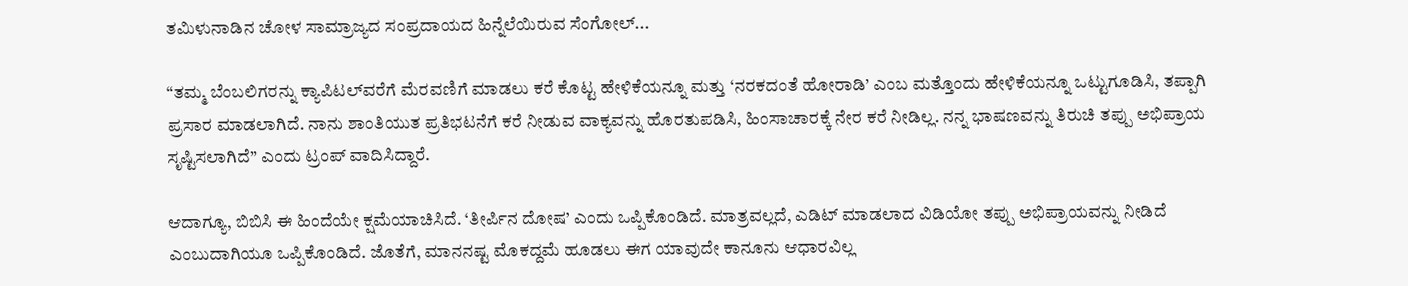ತಮಿಳುನಾಡಿನ ಚೋಳ ಸಾಮ್ರಾಜ್ಯದ ಸಂಪ್ರದಾಯದ ಹಿನ್ನೆಲೆಯಿರುವ ಸೆಂಗೋಲ್...

“ತಮ್ಮ ಬೆಂಬಲಿಗರನ್ನು ಕ್ಯಾಪಿಟಲ್‌ವರೆಗೆ ಮೆರವಣಿಗೆ ಮಾಡಲು ಕರೆ ಕೊಟ್ಟ ಹೇಳಿಕೆಯನ್ನೂ ಮತ್ತು ‘ನರಕದಂತೆ ಹೋರಾಡಿ’ ಎಂಬ ಮತ್ತೊಂದು ಹೇಳಿಕೆಯನ್ನೂ ಒಟ್ಟುಗೂಡಿಸಿ, ತಪ್ಪಾಗಿ ಪ್ರಸಾರ ಮಾಡಲಾಗಿದೆ. ನಾನು ಶಾಂತಿಯುತ ಪ್ರತಿಭಟನೆಗೆ ಕರೆ ನೀಡುವ ವಾಕ್ಯವನ್ನು ಹೊರತುಪಡಿಸಿ, ಹಿಂಸಾಚಾರಕ್ಕೆ ನೇರ ಕರೆ ನೀಡಿಲ್ಲ. ನನ್ನ ಭಾಷಣವನ್ನು ತಿರುಚಿ ತಪ್ಪು ಅಭಿಪ್ರಾಯ ಸೃಷ್ಟಿಸಲಾಗಿದೆ” ಎಂದು ಟ್ರಂಪ್ ವಾದಿಸಿದ್ದಾರೆ.

ಆದಾಗ್ಯೂ, ಬಿಬಿಸಿ ಈ ಹಿಂದೆಯೇ ಕ್ಷಮೆಯಾಚಿಸಿದೆ. ‘ತೀರ್ಪಿನ ದೋಷ’ ಎಂದು ಒಪ್ಪಿಕೊಂಡಿದೆ. ಮಾತ್ರವಲ್ಲದೆ, ಎಡಿಟ್‌ ಮಾಡಲಾದ ವಿಡಿಯೋ ತಪ್ಪು ಅಭಿಪ್ರಾಯವನ್ನು ನೀಡಿದೆ ಎಂಬುದಾಗಿಯೂ ಒಪ್ಪಿಕೊಂಡಿದೆ. ಜೊತೆಗೆ, ಮಾನನಷ್ಟ ಮೊಕದ್ದಮೆ ಹೂಡಲು ಈಗ ಯಾವುದೇ ಕಾನೂನು ಆಧಾರವಿಲ್ಲ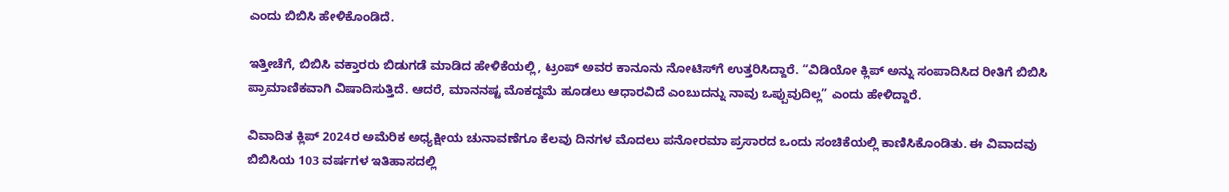ಎಂದು ಬಿಬಿಸಿ ಹೇಳಿಕೊಂಡಿದೆ.

ಇತ್ತೀಚೆಗೆ, ಬಿಬಿಸಿ ವಕ್ತಾರರು ಬಿಡುಗಡೆ ಮಾಡಿದ ಹೇಳಿಕೆಯಲ್ಲಿ, ಟ್ರಂಪ್ ಅವರ ಕಾನೂನು ನೋಟಿಸ್‌ಗೆ ಉತ್ತರಿಸಿದ್ದಾರೆ. “ವಿಡಿಯೋ ಕ್ಲಿಪ್ ಅನ್ನು ಸಂಪಾದಿಸಿದ ರೀತಿಗೆ ಬಿಬಿಸಿ ಪ್ರಾಮಾಣಿಕವಾಗಿ ವಿಷಾದಿಸುತ್ತಿದೆ. ಆದರೆ, ಮಾನನಷ್ಟ ಮೊಕದ್ದಮೆ ಹೂಡಲು ಆಧಾರವಿದೆ ಎಂಬುದನ್ನು ನಾವು ಒಪ್ಪುವುದಿಲ್ಲ” ಎಂದು ಹೇಳಿದ್ದಾರೆ.

ವಿವಾದಿತ ಕ್ಲಿಪ್ 2024ರ ಅಮೆರಿಕ ಅಧ್ಯಕ್ಷೀಯ ಚುನಾವಣೆಗೂ ಕೆಲವು ದಿನಗಳ ಮೊದಲು ಪನೋರಮಾ ಪ್ರಸಾರದ ಒಂದು ಸಂಚಿಕೆಯಲ್ಲಿ ಕಾಣಿಸಿಕೊಂಡಿತು. ಈ ವಿವಾದವು ಬಿಬಿಸಿಯ 103 ವರ್ಷಗಳ ಇತಿಹಾಸದಲ್ಲಿ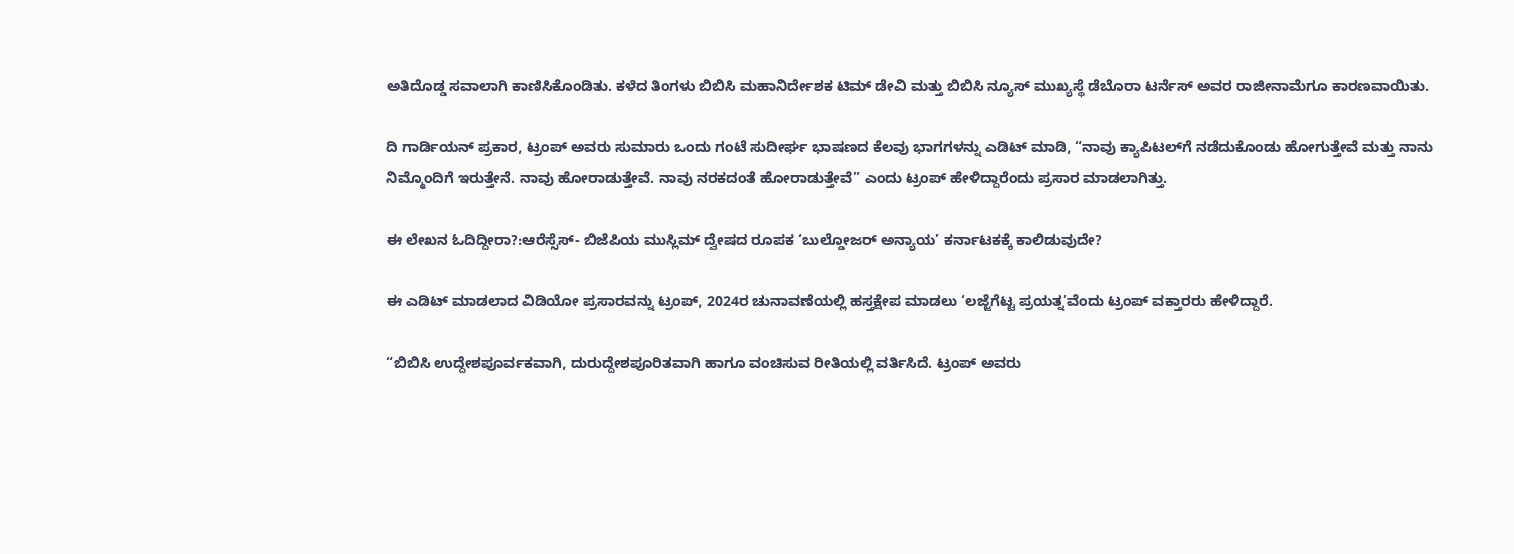ಅತಿದೊಡ್ಡ ಸವಾಲಾಗಿ ಕಾಣಿಸಿಕೊಂಡಿತು. ಕಳೆದ ತಿಂಗಳು ಬಿಬಿಸಿ ಮಹಾನಿರ್ದೇಶಕ ಟಿಮ್ ಡೇವಿ ಮತ್ತು ಬಿಬಿಸಿ ನ್ಯೂಸ್ ಮುಖ್ಯಸ್ಥೆ ಡೆಬೊರಾ ಟರ್ನೆಸ್ ಅವರ ರಾಜೀನಾಮೆಗೂ ಕಾರಣವಾಯಿತು.

ದಿ ಗಾರ್ಡಿಯನ್ ಪ್ರಕಾರ, ಟ್ರಂಪ್ ಅವರು ಸುಮಾರು ಒಂದು ಗಂಟೆ ಸುದೀರ್ಘ ಭಾಷಣದ ಕೆಲವು ಭಾಗಗಳನ್ನು ಎಡಿಟ್‌ ಮಾಡಿ, “ನಾವು ಕ್ಯಾಪಿಟಲ್‌ಗೆ ನಡೆದುಕೊಂಡು ಹೋಗುತ್ತೇವೆ ಮತ್ತು ನಾನು ನಿಮ್ಮೊಂದಿಗೆ ಇರುತ್ತೇನೆ. ನಾವು ಹೋರಾಡುತ್ತೇವೆ. ನಾವು ನರಕದಂತೆ ಹೋರಾಡುತ್ತೇವೆ” ಎಂದು ಟ್ರಂಪ್ ಹೇಳಿದ್ದಾರೆಂದು ಪ್ರಸಾರ ಮಾಡಲಾಗಿತ್ತು.

ಈ ಲೇಖನ ಓದಿದ್ದೀರಾ?:ಆರೆಸ್ಸೆಸ್- ಬಿಜೆಪಿಯ ಮುಸ್ಲಿಮ್ ದ್ವೇಷದ ರೂಪಕ ‘ಬುಲ್ಡೋಜರ್ ಅನ್ಯಾಯ’ ಕರ್ನಾಟಕಕ್ಕೆ ಕಾಲಿಡುವುದೇ?

ಈ ಎಡಿಟ್ ಮಾಡಲಾದ ವಿಡಿಯೋ ಪ್ರಸಾರವನ್ನು ಟ್ರಂಪ್, 2024ರ ಚುನಾವಣೆಯಲ್ಲಿ ಹಸ್ತಕ್ಷೇಪ ಮಾಡಲು ‘ಲಜ್ಜೆಗೆಟ್ಟ ಪ್ರಯತ್ನ’ವೆಂದು ಟ್ರಂಪ್ ವಕ್ತಾರರು ಹೇಳಿದ್ದಾರೆ.

“ಬಿಬಿಸಿ ಉದ್ದೇಶಪೂರ್ವಕವಾಗಿ, ದುರುದ್ದೇಶಪೂರಿತವಾಗಿ ಹಾಗೂ ವಂಚಿಸುವ ರೀತಿಯಲ್ಲಿ ವರ್ತಿಸಿದೆ. ಟ್ರಂಪ್ ಅವರು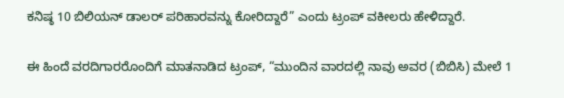ಕನಿಷ್ಠ 10 ಬಿಲಿಯನ್ ಡಾಲರ್ ಪರಿಹಾರವನ್ನು ಕೋರಿದ್ದಾರೆ” ಎಂದು ಟ್ರಂಪ್ ವಕೀಲರು ಹೇಳಿದ್ದಾರೆ.

ಈ ಹಿಂದೆ ವರದಿಗಾರರೊಂದಿಗೆ ಮಾತನಾಡಿದ ಟ್ರಂಪ್, “ಮುಂದಿನ ವಾರದಲ್ಲಿ ನಾವು ಅವರ (ಬಿಬಿಸಿ) ಮೇಲೆ 1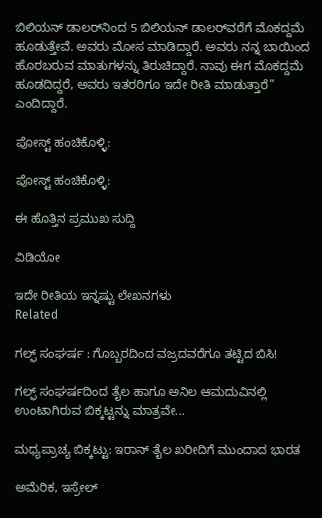ಬಿಲಿಯನ್ ಡಾಲರ್‌ನಿಂದ 5 ಬಿಲಿಯನ್ ಡಾಲರ್‌ವರೆಗೆ ಮೊಕದ್ದಮೆ ಹೂಡುತ್ತೇವೆ. ಅವರು ಮೋಸ ಮಾಡಿದ್ದಾರೆ. ಅವರು ನನ್ನ ಬಾಯಿಂದ ಹೊರಬರುವ ಮಾತುಗಳನ್ನು ತಿರುಚಿದ್ದಾರೆ. ನಾವು ಈಗ ಮೊಕದ್ದಮೆ ಹೂಡದಿದ್ದರೆ, ಅವರು ಇತರರಿಗೂ ಇದೇ ರೀತಿ ಮಾಡುತ್ತಾರೆ” ಎಂದಿದ್ದಾರೆ.

ಪೋಸ್ಟ್ ಹಂಚಿಕೊಳ್ಳಿ:

ಪೋಸ್ಟ್ ಹಂಚಿಕೊಳ್ಳಿ:

ಈ ಹೊತ್ತಿನ ಪ್ರಮುಖ ಸುದ್ದಿ

ವಿಡಿಯೋ

ಇದೇ ರೀತಿಯ ಇನ್ನಷ್ಟು ಲೇಖನಗಳು
Related

ಗಲ್ಫ್‌ ಸಂಘರ್ಷ : ಗೊಬ್ಬರದಿಂದ ವಜ್ರದವರೆಗೂ ತಟ್ಟಿದ ಬಿಸಿ!

ಗಲ್ಫ್ ಸಂಘರ್ಷದಿಂದ ತೈಲ ಹಾಗೂ ಅನಿಲ ಆಮದುವಿನಲ್ಲಿ ಉಂಟಾಗಿರುವ ಬಿಕ್ಕಟ್ಟನ್ನು ಮಾತ್ರವೇ...

ಮಧ್ಯಪ್ರಾಚ್ಯ ಬಿಕ್ಕಟ್ಟು: ಇರಾನ್ ತೈಲ ಖರೀದಿಗೆ ಮುಂದಾದ ಭಾರತ

ಅಮೆರಿಕ, ಇಸ್ರೇಲ್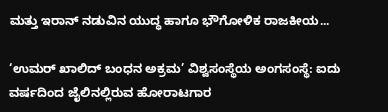ಮತ್ತು ಇರಾನ್ ನಡುವಿನ ಯುದ್ಧ ಹಾಗೂ ಭೌಗೋಳಿಕ ರಾಜಕೀಯ...

‘ಉಮರ್ ಖಾಲಿದ್ ಬಂಧನ ಅಕ್ರಮ’ ವಿಶ್ವಸಂಸ್ಥೆಯ ಅಂಗಸಂಸ್ಥೆ: ಐದು ವರ್ಷದಿಂದ ಜೈಲಿನಲ್ಲಿರುವ ಹೋರಾಟಗಾರ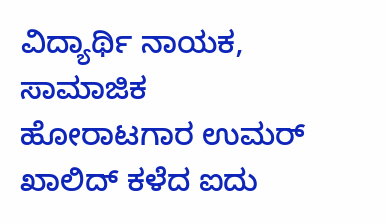ವಿದ್ಯಾರ್ಥಿ ನಾಯಕ, ಸಾಮಾಜಿಕ ಹೋರಾಟಗಾರ ಉಮರ್ ಖಾಲಿದ್ ಕಳೆದ ಐದು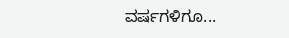ವರ್ಷಗಳಿಗೂ...